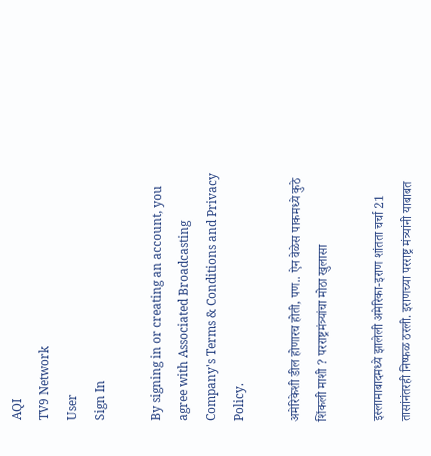AQI
TV9 Network
User
Sign In

By signing in or creating an account, you agree with Associated Broadcasting Company's Terms & Conditions and Privacy Policy.

अमेरिकेशी डील होणारच होती, पण.. ऐन वेळेस पाकमध्ये कुठे शिंकली माशी ? परराष्ट्रमंत्र्यांचा मोठा खुलासा

इस्लामाबादमध्ये झालेली अमेरिका-इराण शांतता चर्चा 21 तासांनंतरही निष्फळ ठरली. इराणच्या परराष्ट्र मंत्र्यांनी याबाबत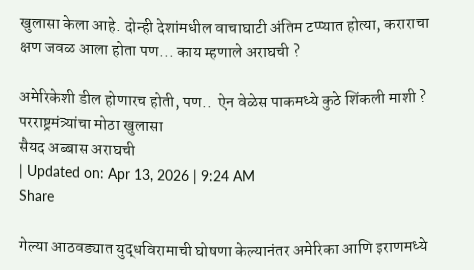खुलासा केला आहे. दोन्ही देशांमधील वाचाघाटी अंतिम टप्प्यात होत्या, कराराचा क्षण जवळ आला होता पण... काय म्हणाले अराघची ?

अमेरिकेशी डील होणारच होती, पण..  ऐन वेळेस पाकमध्ये कुठे शिंकली माशी ? परराष्ट्रमंत्र्यांचा मोठा खुलासा
सैयद अब्बास अराघची
| Updated on: Apr 13, 2026 | 9:24 AM
Share

गेल्या आठवड्यात युद्धविरामाची घोषणा केल्यानंतर अमेरिका आणि इराणमध्ये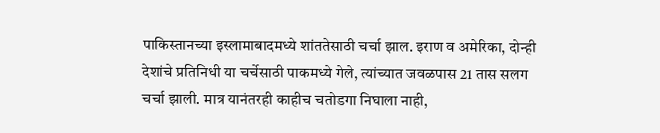पाकिस्तानच्या इस्लामाबादमध्ये शांततेसाठी चर्चा झाल. इराण व अमेरिका, दोन्ही देशांचे प्रतिनिधी या चर्चेसाठी पाकमध्ये गेले, त्यांच्यात जवळपास 21 तास सलग चर्चा झाली. मात्र यानंतरही काहीच चतोडगा निघाला नाही,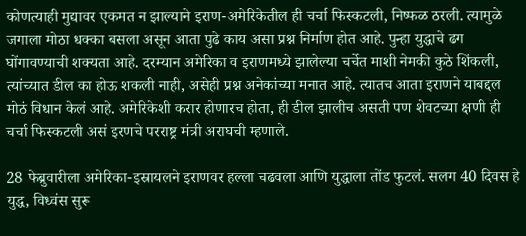कोणत्याही मुद्यावर एकमत न झाल्याने इराण-अमेरिकेतील ही चर्चा फिस्कटली, निष्फळ ठरली. त्यामुळे जगाला मोठा धक्का बसला असून आता पुढे काय असा प्रश्न निर्माण होत आहे. पुन्हा युद्धाचे ढग घोंगावण्याची शक्यता आहे. दरम्यान अमेरिका व इराणमध्ये झालेल्या चर्चेत माशी नेमकी कुठे शिंकली, त्यांच्यात डील का होऊ शकली नाही, असेही प्रश्न अनेकांच्या मनात आहे. त्यातच आता इराणने याबद्दल मोठं विधान केलं आहे. अमेरिकेशी करार होणारच होता, ही डील झालीच असती पण शेवटच्या क्षणी ही चर्चा फिस्कटली असं इरणचे परराष्ट्र मंत्री अराघची म्हणाले.

28 फेब्रुवारीला अमेरिका-इस्रायलने इराणवर हल्ला चढवला आणि युद्धाला तोंड फुटलं. सलग 40 दिवस हे युद्ध, विध्वंस सुरू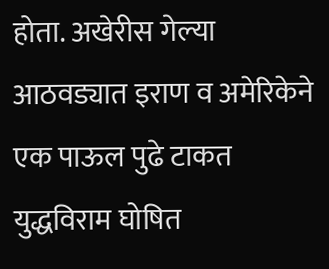होता. अखेरीस गेल्या आठवड्यात इराण व अमेरिकेने एक पाऊल पुढे टाकत युद्धविराम घोषित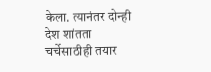केला. त्यानंतर दोन्ही देश शांतता चर्चेसाठीही तयार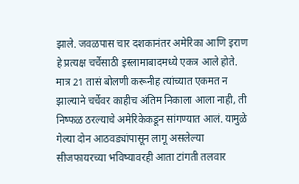झाले. जवळपास चार दशकानंतर अमेरिका आणि इराण हे प्रत्यक्ष चर्चेसाठी इस्लामाबादमध्ये एकत्र आले होते. मात्र 21 तासं बोलणी करूनीह त्यांच्यात एकमत न झाल्याने चर्चेवर काहीच अंतिम निकाला आला नाही, ती निष्फळ ठरल्याचे अमेरिकेकडून सांगण्यात आलं. यामुळे गेल्या दोन आठवड्यांपासून लागू असलेल्या सीजफायरच्या भविष्यावरही आता टांगती तलवार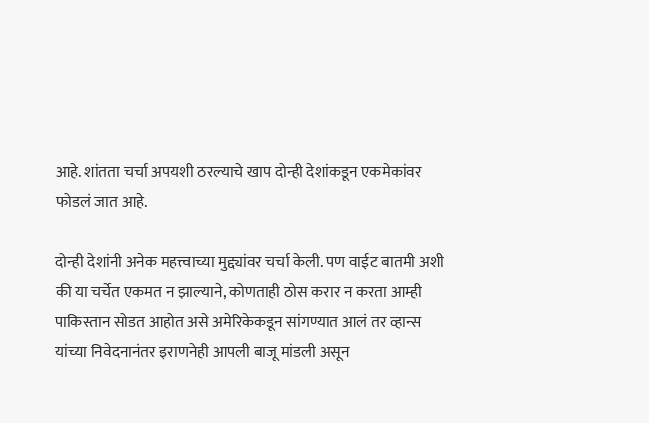आहे. शांतता चर्चा अपयशी ठरल्याचे खाप दोन्ही देशांकडून एकमेकांवर फोडलं जात आहे.

दोन्ही देशांनी अनेक महत्त्वाच्या मुद्द्यांवर चर्चा केली. पण वाईट बातमी अशी की या चर्चेत एकमत न झाल्याने, कोणताही ठोस करार न करता आम्ही पाकिस्तान सोडत आहोत असे अमेरिकेकडून सांगण्यात आलं तर व्हान्स यांच्या निवेदनानंतर इराणनेही आपली बाजू मांडली असून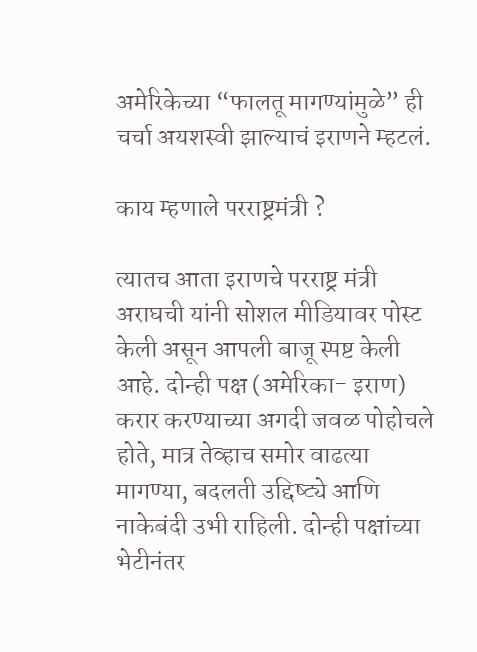अमेरिकेच्या “फालतू मागण्यांमुळे” ही चर्चा अयशस्वी झाल्याचं इराणने म्हटलं.

काय म्हणाले परराष्ट्रमंत्री ?

त्यातच आता इराणचे परराष्ट्र मंत्री अराघची यांनी सोशल मीडियावर पोस्ट केली असून आपली बाजू स्पष्ट केली आहे. दोन्ही पक्ष (अमेरिका- इराण) करार करण्याच्या अगदी जवळ पोहोचले होते, मात्र तेव्हाच समोर वाढत्या मागण्या, बदलती उद्दिष्ट्ये आणि नाकेबंदी उभी राहिली. दोन्ही पक्षांच्या भेटीनंतर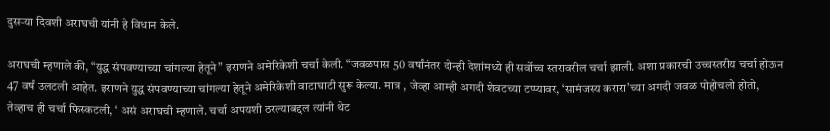दुसऱ्या दिवशी अराघची यांनी हे विधान केले.

अराघची म्हणाले की, “युद्ध संपवण्याच्या चांगल्या हेतूने” इराणने अमेरिकेशी चर्चा केली. “जवळपास 50 वर्षांनंतर दोन्ही देशांमध्ये ही सर्वोच्च स्तरावरील चर्चा झाली. अशा प्रकारची उच्चस्तरीय चर्चा होऊन 47 वर्षं उलटली आहेत. इराणने युद्ध संपवण्याच्या चांगल्या हेतूने अमेरिकेशी वाटाघाटी सुरू केल्या. मात्र , जेव्हा आम्ही अगदी शेवटच्या टप्प्यावर, ‘सामंजस्य करारा’च्या अगदी जवळ पोहोचलो होतो, तेव्हाच ही चर्चा फिस्कटली, ‘ असं अराघची म्हणाले. चर्चा अपयशी ठरल्याबद्दल त्यांनी थेट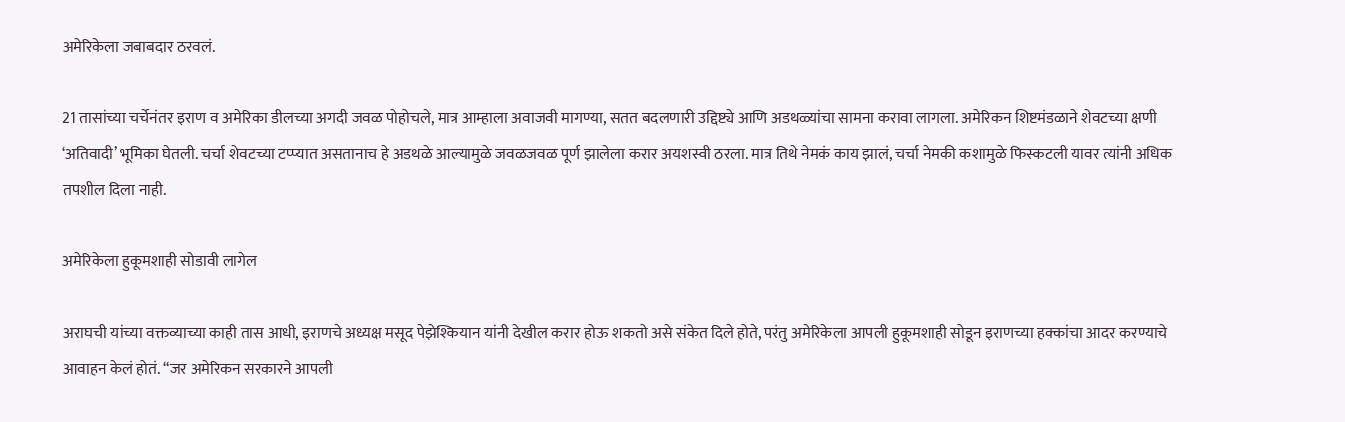अमेरिकेला जबाबदार ठरवलं.

21 तासांच्या चर्चेनंतर इराण व अमेरिका डीलच्या अगदी जवळ पोहोचले, मात्र आम्हाला अवाजवी मागण्या, सतत बदलणारी उद्दिष्ट्ये आणि अडथळ्यांचा सामना करावा लागला. अमेरिकन शिष्टमंडळाने शेवटच्या क्षणी ‘अतिवादी’ भूमिका घेतली. चर्चा शेवटच्या टप्प्यात असतानाच हे अडथळे आल्यामुळे जवळजवळ पूर्ण झालेला करार अयशस्वी ठरला. मात्र तिथे नेमकं काय झालं, चर्चा नेमकी कशामुळे फिस्कटली यावर त्यांनी अधिक तपशील दिला नाही.

अमेरिकेला हुकूमशाही सोडावी लागेल

अराघची यांच्या वक्तव्याच्या काही तास आधी, इराणचे अध्यक्ष मसूद पेझेश्कियान यांनी देखील करार होऊ शकतो असे संकेत दिले होते, परंतु अमेरिकेला आपली हुकूमशाही सोडून इराणच्या हक्कांचा आदर करण्याचे आवाहन केलं होतं. “जर अमेरिकन सरकारने आपली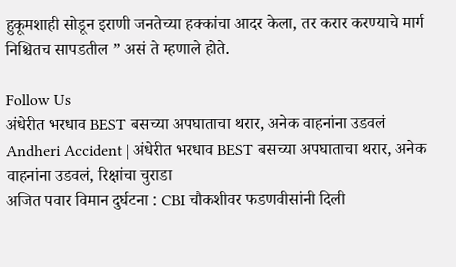हुकूमशाही सोडून इराणी जनतेच्या हक्कांचा आदर केला, तर करार करण्याचे मार्ग निश्चितच सापडतील ” असं ते म्हणाले होते.

Follow Us
अंधेरीत भरधाव BEST बसच्या अपघाताचा थरार, अनेक वाहनांना उडवलं
Andheri Accident | अंधेरीत भरधाव BEST बसच्या अपघाताचा थरार, अनेक वाहनांना उडवलं, रिक्षांचा चुराडा
अजित पवार विमान दुर्घटना : CBI चौकशीवर फडणवीसांनी दिली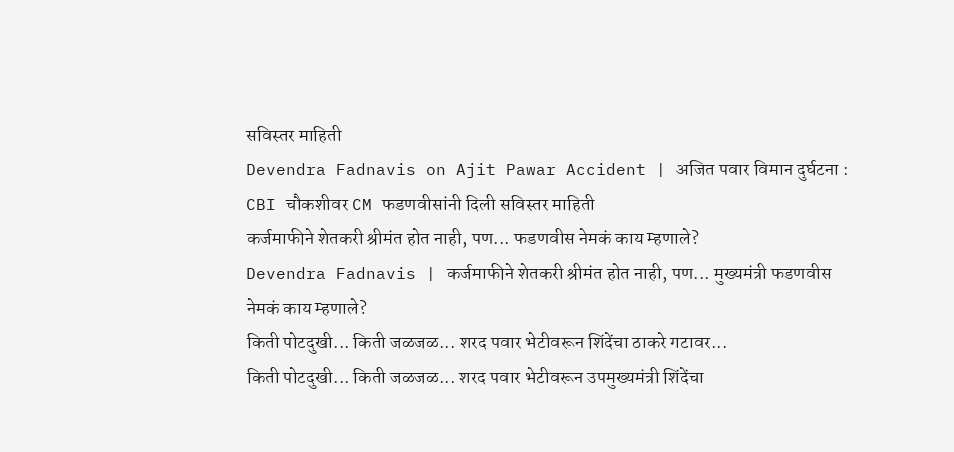सविस्तर माहिती
Devendra Fadnavis on Ajit Pawar Accident | अजित पवार विमान दुर्घटना : CBI चौकशीवर CM फडणवीसांनी दिली सविस्तर माहिती
कर्जमाफीने शेतकरी श्रीमंत होत नाही, पण... फडणवीस नेमकं काय म्हणाले?
Devendra Fadnavis | कर्जमाफीने शेतकरी श्रीमंत होत नाही, पण... मुख्यमंत्री फडणवीस नेमकं काय म्हणाले?
किती पोटदुखी... किती जळजळ... शरद पवार भेटीवरून शिंदेंचा ठाकरे गटावर...
किती पोटदुखी... किती जळजळ... शरद पवार भेटीवरून उपमुख्यमंत्री शिंदेंचा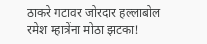ठाकरे गटावर जोरदार हल्लाबोल
रमेश म्हात्रेंना मोठा झटका!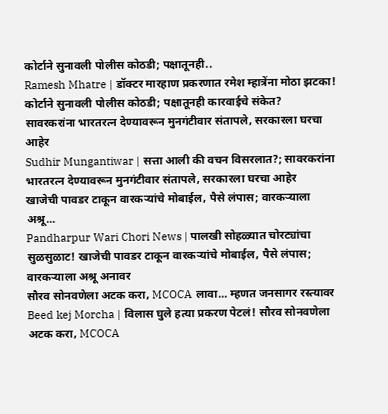कोर्टाने सुनावली पोलीस कोठडी; पक्षातूनही..
Ramesh Mhatre | डॉक्टर मारहाण प्रकरणात रमेश म्हात्रेंना मोठा झटका! कोर्टाने सुनावली पोलीस कोठडी; पक्षातूनही कारवाईचे संकेत?
सावरकरांना भारतरत्न देण्यावरून मुनगंटीवार संतापले, सरकारला घरचा आहेर
Sudhir Mungantiwar | सत्ता आली की वचन विसरलात?; सावरकरांना भारतरत्न देण्यावरून मुनगंटीवार संतापले, सरकारला घरचा आहेर
खाजेची पावडर टाकून वारकऱ्यांचे मोबाईल, पैसे लंपास; वारकऱ्याला अश्रू...
Pandharpur Wari Chori News | पालखी सोहळ्यात चोरट्यांचा सुळसुळाट! खाजेची पावडर टाकून वारकऱ्यांचे मोबाईल, पैसे लंपास; वारकऱ्याला अश्रू अनावर
सौरव सोनवणेला अटक करा, MCOCA लावा... म्हणत जनसागर रस्त्यावर
Beed kej Morcha | विलास घुले हत्या प्रकरण पेटलं! सौरव सोनवणेला अटक करा, MCOCA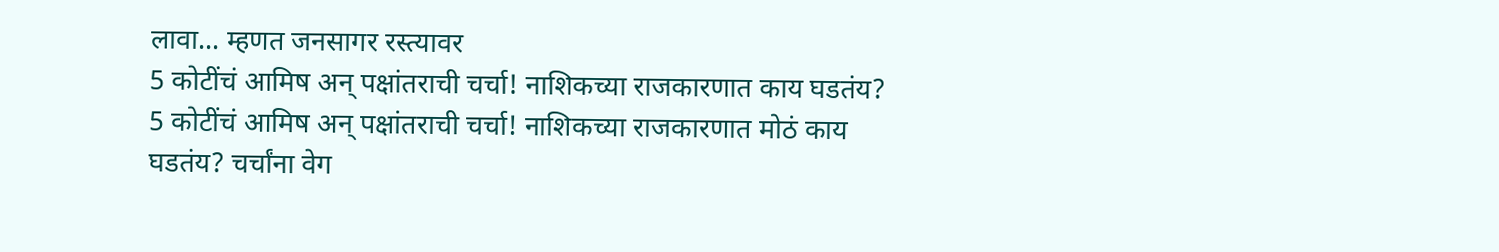लावा... म्हणत जनसागर रस्त्यावर
5 कोटींचं आमिष अन् पक्षांतराची चर्चा! नाशिकच्या राजकारणात काय घडतंय?
5 कोटींचं आमिष अन् पक्षांतराची चर्चा! नाशिकच्या राजकारणात मोठं काय घडतंय? चर्चांना वेग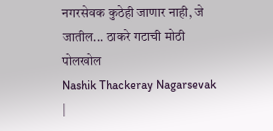नगरसेवक कुठेही जाणार नाही, जे जातील... ठाकरे गटाची मोठी पोलखोल
Nashik Thackeray Nagarsevak |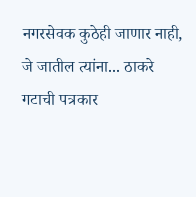नगरसेवक कुठेही जाणार नाही, जे जातील त्यांना... ठाकरे गटाची पत्रकार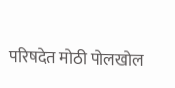परिषदेत मोठी पोलखोल